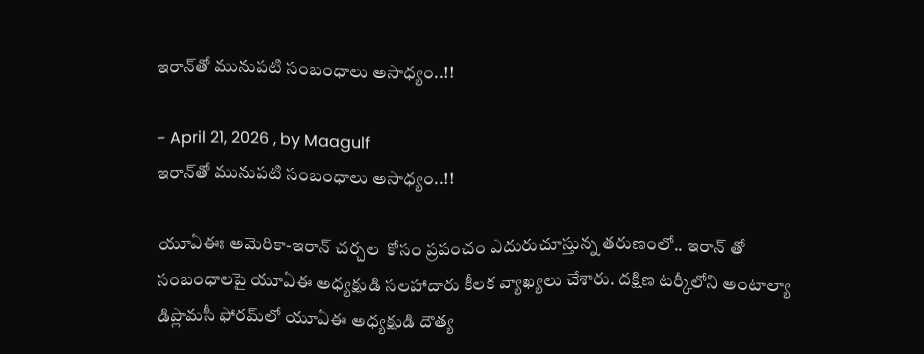ఇరాన్‌తో మునుపటి సంబంధాలు అసాధ్యం..!!

- April 21, 2026 , by Maagulf
ఇరాన్‌తో మునుపటి సంబంధాలు అసాధ్యం..!!

యూఏఈః అమెరికా-ఇరాన్ చర్చల  కోసం ప్రపంచం ఎదురుచూస్తున్న తరుణంలో.. ఇరాన్ తో సంబంధాలపై యూఏఈ అధ్యక్షుడి సలహాదారు కీలక వ్యాఖ్యలు చేశారు. దక్షిణ టర్కీలోని అంటాల్యా డిప్లొమసీ ఫోరమ్‌లో యూఏఈ అధ్యక్షుడి దౌత్య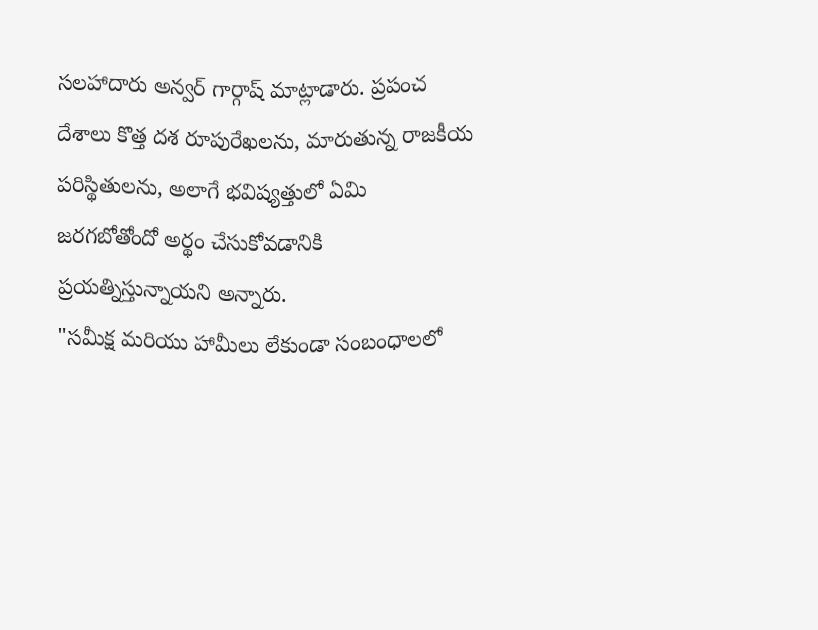సలహాదారు అన్వర్ గార్గాష్ మాట్లాడారు. ప్రపంచ దేశాలు కొత్త దశ రూపురేఖలను, మారుతున్న రాజకీయ పరిస్థితులను, అలాగే భవిష్యత్తులో ఏమి జరగబోతోందో అర్థం చేసుకోవడానికి ప్రయత్నిస్తున్నాయని అన్నారు.
"సమీక్ష మరియు హామీలు లేకుండా సంబంధాలలో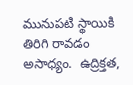మునుపటి స్థాయికి తిరిగి రావడం అసాధ్యం.  ఉద్రిక్తత,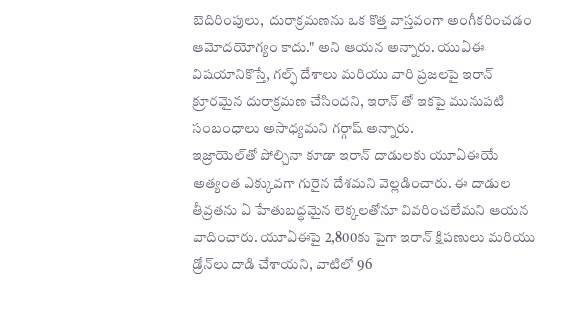బెదిరింపులు,  దురాక్రమణను ఒక కొత్త వాస్తవంగా అంగీకరించడం ఆమోదయోగ్యం కాదు." అని ఆయన అన్నారు. యుఏఈ విషయానికొస్తే, గల్ఫ్ దేశాలు మరియు వారి ప్రజలపై ఇరాన్ క్రూరమైన దురాక్రమణ చేసిందని, ఇరాన్ తో ఇకపై మునుపటి సంబంధాలు అసాధ్యమని గర్గాష్ అన్నారు.
ఇజ్రాయెల్‌తో పోల్చినా కూడా ఇరాన్ దాడులకు యూఏఈయే అత్యంత ఎక్కువగా గురైన దేశమని వెల్లడించారు. ఈ దాడుల తీవ్రతను ఏ హేతుబద్ధమైన లెక్కలతోనూ వివరించలేమని ఆయన వాదించారు. యూఏఈపై 2,800కు పైగా ఇరాన్ క్షిపణులు మరియు డ్రోన్‌లు దాడి చేశాయని, వాటిలో 96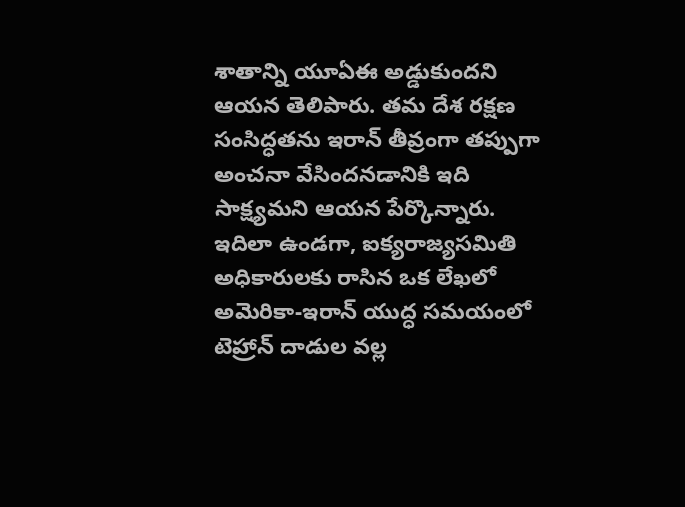శాతాన్ని యూఏఈ అడ్డుకుందని ఆయన తెలిపారు. తమ దేశ రక్షణ సంసిద్ధతను ఇరాన్ తీవ్రంగా తప్పుగా అంచనా వేసిందనడానికి ఇది సాక్ష్యమని ఆయన పేర్కొన్నారు.
ఇదిలా ఉండగా, ఐక్యరాజ్యసమితి అధికారులకు రాసిన ఒక లేఖలో అమెరికా-ఇరాన్ యుద్ధ సమయంలో టెహ్రాన్ దాడుల వల్ల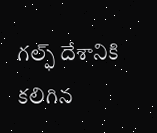గల్ఫ్ దేశానికి కలిగిన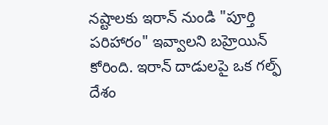నష్టాలకు ఇరాన్ నుండి "పూర్తి పరిహారం" ఇవ్వాలని బహ్రెయిన్ కోరింది. ఇరాన్ దాడులపై ఒక గల్ఫ్ దేశం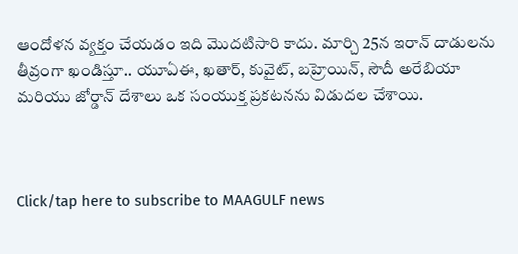ఆందోళన వ్యక్తం చేయడం ఇది మొదటిసారి కాదు. మార్చి 25న ఇరాన్ దాడులను తీవ్రంగా ఖండిస్తూ.. యూఏఈ, ఖతార్, కువైట్, బహ్రెయిన్, సౌదీ అరేబియా మరియు జోర్డాన్ దేశాలు ఒక సంయుక్త ప్రకటనను విడుదల చేశాయి.



Click/tap here to subscribe to MAAGULF news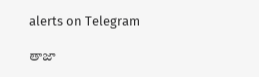alerts on Telegram

తాజా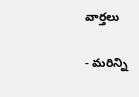వార్తలు

- మరిన్ని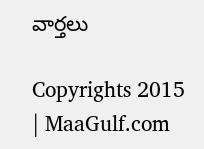వార్తలు

Copyrights 2015 | MaaGulf.com